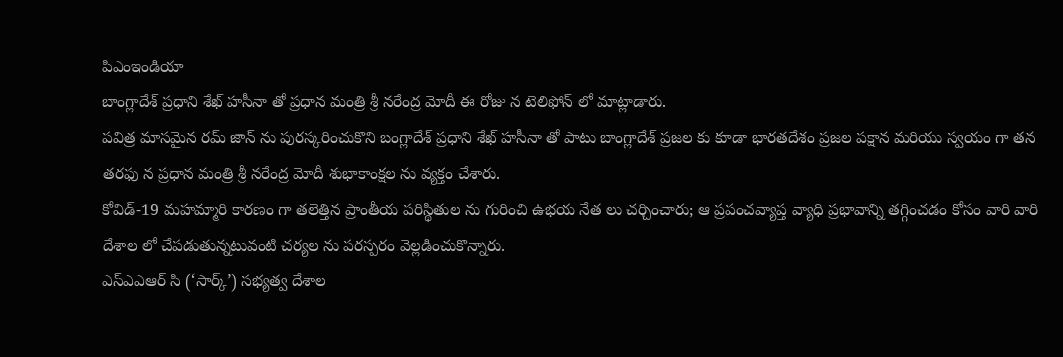పిఎంఇండియా
బాంగ్లాదేశ్ ప్రధాని శేఖ్ హసీనా తో ప్రధాన మంత్రి శ్రీ నరేంద్ర మోదీ ఈ రోజు న టెలిఫోన్ లో మాట్లాడారు.
పవిత్ర మాసమైన రమ్ జాన్ ను పురస్కరించుకొని బంగ్లాదేశ్ ప్రధాని శేఖ్ హసీనా తో పాటు బాంగ్లాదేశ్ ప్రజల కు కూడా భారతదేశం ప్రజల పక్షాన మరియు స్వయం గా తన తరఫు న ప్రధాన మంత్రి శ్రీ నరేంద్ర మోదీ శుభాకాంక్షల ను వ్యక్తం చేశారు.
కోవిడ్-19 మహమ్మారి కారణం గా తలెత్తిన ప్రాంతీయ పరిస్థితుల ను గురించి ఉభయ నేత లు చర్చించారు; ఆ ప్రపంచవ్యాప్త వ్యాధి ప్రభావాన్ని తగ్గించడం కోసం వారి వారి దేశాల లో చేపడుతున్నటువంటి చర్యల ను పరస్పరం వెల్లడించుకొన్నారు.
ఎస్ఎఎఆర్ సి (‘సార్క్’) సభ్యత్వ దేశాల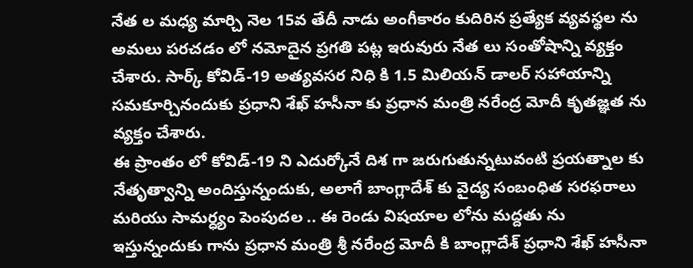నేత ల మధ్య మార్చి నెల 15వ తేదీ నాడు అంగీకారం కుదిరిన ప్రత్యేక వ్యవస్థల ను అమలు పరచడం లో నమోదైన ప్రగతి పట్ల ఇరువురు నేత లు సంతోషాన్ని వ్యక్తం చేశారు. సార్క్ కోవిడ్-19 అత్యవసర నిధి కి 1.5 మిలియన్ డాలర్ సహాయాన్ని సమకూర్చినందుకు ప్రధాని శేఖ్ హసీనా కు ప్రధాన మంత్రి నరేంద్ర మోదీ కృతజ్ఞత ను వ్యక్తం చేశారు.
ఈ ప్రాంతం లో కోవిడ్-19 ని ఎదుర్కోనే దిశ గా జరుగుతున్నటువంటి ప్రయత్నాల కు నేతృత్వాన్ని అందిస్తున్నందుకు, అలాగే బాంగ్లాదేశ్ కు వైద్య సంబంధిత సరఫరాలు మరియు సామర్ధ్యం పెంపుదల .. ఈ రెండు విషయాల లోను మద్దతు ను ఇస్తున్నందుకు గాను ప్రధాన మంత్రి శ్రీ నరేంద్ర మోదీ కి బాంగ్లాదేశ్ ప్రధాని శేఖ్ హసీనా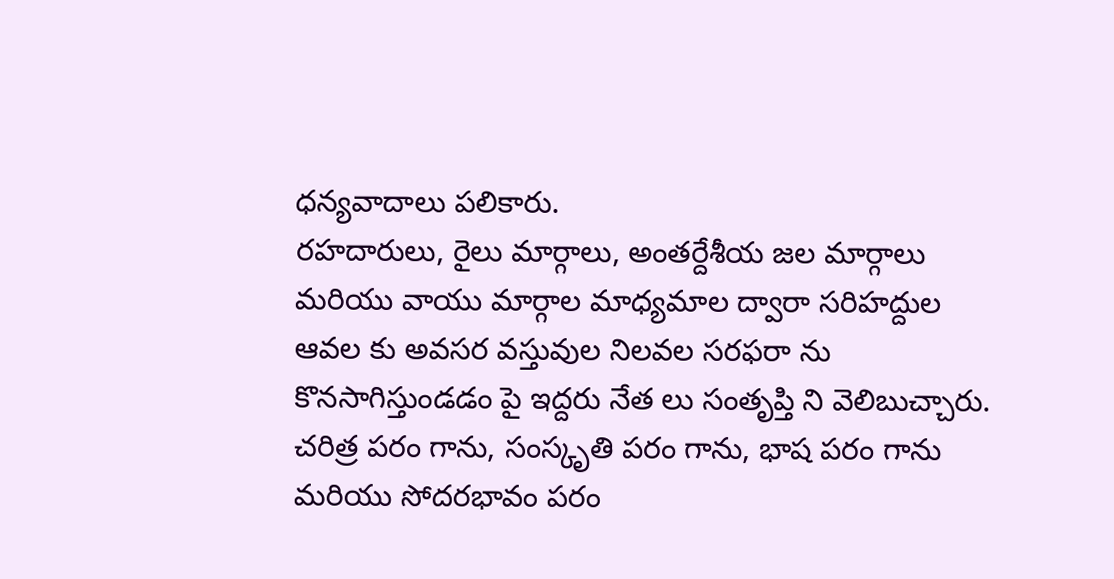ధన్యవాదాలు పలికారు.
రహదారులు, రైలు మార్గాలు, అంతర్దేశీయ జల మార్గాలు మరియు వాయు మార్గాల మాధ్యమాల ద్వారా సరిహద్దుల ఆవల కు అవసర వస్తువుల నిలవల సరఫరా ను కొనసాగిస్తుండడం పై ఇద్దరు నేత లు సంతృప్తి ని వెలిబుచ్చారు. చరిత్ర పరం గాను, సంస్కృతి పరం గాను, భాష పరం గాను మరియు సోదరభావం పరం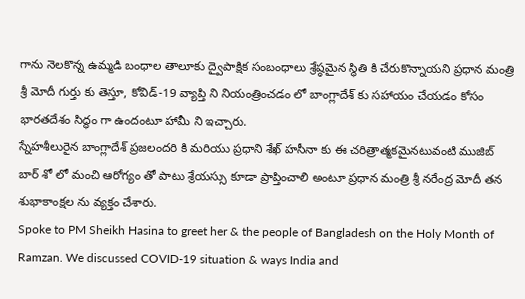గాను నెలకొన్న ఉమ్మడి బంధాల తాలూకు ద్వైపాక్షిక సంబంధాలు శ్రేష్ఠమైన స్థితి కి చేరుకొన్నాయని ప్రధాన మంత్రి శ్రీ మోదీ గుర్తు కు తెస్తూ, కోవిడ్-19 వ్యాప్తి ని నియంత్రించడం లో బాంగ్లాదేశ్ కు సహాయం చేయడం కోసం భారతదేశం సిద్ధం గా ఉందంటూ హామీ ని ఇచ్చారు.
స్నేహశీలురైన బాంగ్లాదేశ్ ప్రజలందరి కి మరియు ప్రధాని శేఖ్ హసీనా కు ఈ చరిత్రాత్మకమైనటువంటి ముజిబ్ బార్ శో లో మంచి ఆరోగ్యం తో పాటు శ్రేయస్సు కూడా ప్రాప్తించాలి అంటూ ప్రధాన మంత్రి శ్రీ నరేంద్ర మోదీ తన శుభాకాంక్షల ను వ్యక్తం చేశారు.
Spoke to PM Sheikh Hasina to greet her & the people of Bangladesh on the Holy Month of Ramzan. We discussed COVID-19 situation & ways India and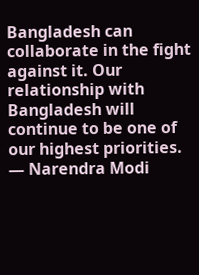Bangladesh can collaborate in the fight against it. Our relationship with Bangladesh will continue to be one of our highest priorities.
— Narendra Modi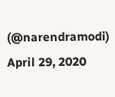(@narendramodi) April 29, 2020